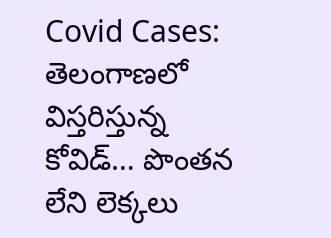Covid Cases: తెలంగాణలో విస్తరిస్తున్న కోవిడ్… పొంతన లేని లెక్కలు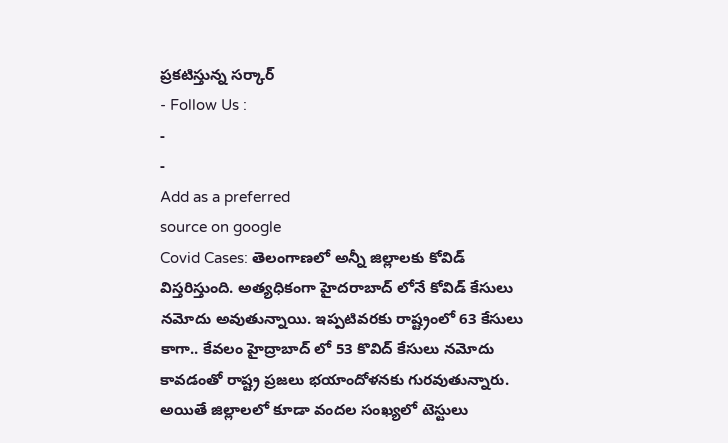ప్రకటిస్తున్న సర్కార్
- Follow Us :
-
-
Add as a preferred
source on google
Covid Cases: తెలంగాణలో అన్నీ జిల్లాలకు కోవిడ్ విస్తరిస్తుంది. అత్యధికంగా హైదరాబాద్ లోనే కోవిడ్ కేసులు నమోదు అవుతున్నాయి. ఇప్పటివరకు రాష్ట్రంలో 63 కేసులు కాగా.. కేవలం హైద్రాబాద్ లో 53 కొవిద్ కేసులు నమోదు కావడంతో రాష్ట్ర ప్రజలు భయాందోళనకు గురవుతున్నారు. అయితే జిల్లాలలో కూడా వందల సంఖ్యలో టెస్టులు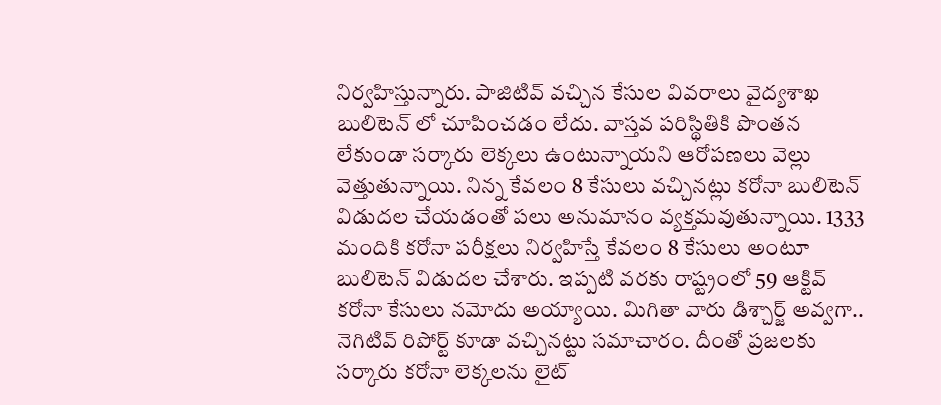నిర్వహిస్తున్నారు. పాజిటివ్ వచ్చిన కేసుల వివరాలు వైద్యశాఖ బులిటెన్ లో చూపించడం లేదు. వాస్తవ పరిస్థితికి పొంతన లేకుండా సర్కారు లెక్కలు ఉంటున్నాయని ఆరోపణలు వెల్లు వెత్తుతున్నాయి. నిన్న కేవలం 8 కేసులు వచ్చినట్లు కరోనా బులిటెన్ విడుదల చేయడంతో పలు అనుమానం వ్యక్తమవుతున్నాయి. 1333 మందికి కరోనా పరీక్షలు నిర్వహిస్తే కేవలం 8 కేసులు అంటూ బులిటెన్ విడుదల చేశారు. ఇప్పటి వరకు రాష్ట్రంలో 59 ఆక్టివ్ కరోనా కేసులు నమోదు అయ్యాయి. మిగితా వారు డిశ్చార్జ్ అవ్వగా.. నెగిటివ్ రిపోర్ట్ కూడా వచ్చినట్టు సమాచారం. దీంతో ప్రజలకు సర్కారు కరోనా లెక్కలను లైట్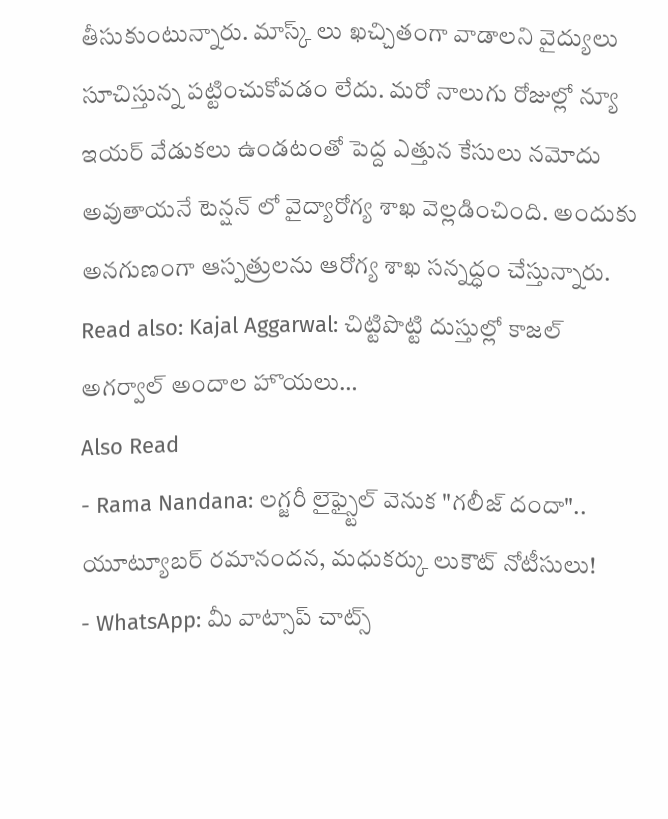తీసుకుంటున్నారు. మాస్క్ లు ఖచ్చితంగా వాడాలని వైద్యులు సూచిస్తున్న పట్టించుకోవడం లేదు. మరో నాలుగు రోజుల్లో న్యూ ఇయర్ వేడుకలు ఉండటంతో పెద్ద ఎత్తున కేసులు నమోదు అవుతాయనే టెన్షన్ లో వైద్యారోగ్య శాఖ వెల్లడించింది. అందుకు అనగుణంగా ఆస్పత్రులను ఆరోగ్య శాఖ సన్నద్ధం చేస్తున్నారు.
Read also: Kajal Aggarwal: చిట్టిపొట్టి దుస్తుల్లో కాజల్ అగర్వాల్ అందాల హొయలు…
Also Read
- Rama Nandana: లగ్జరీ లైఫ్స్టైల్ వెనుక "గలీజ్ దందా".. యూట్యూబర్ రమానందన, మధుకర్కు లుకౌట్ నోటీసులు!
- WhatsApp: మీ వాట్సాప్ చాట్స్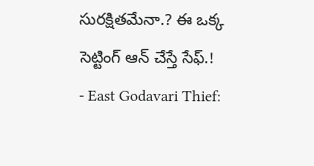సురక్షితమేనా.? ఈ ఒక్క సెట్టింగ్ ఆన్ చేస్తే సేఫ్.!
- East Godavari Thief: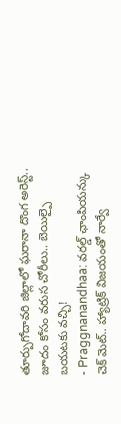తూర్పుగోదావరి జిల్లాలో ఘరానా దొంగ అరెస్ట్.. జూదం కోసం వరుస చోరీలు.. బెయిల్పై బయటకు వచ్చి!
- Praggnanandhaa: వరల్డ్ ఛాంపియన్కు చెక్ మెట్.. హ్యాట్రిక్ విజయంతో నార్వే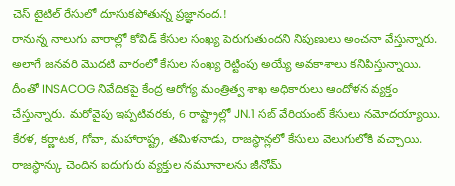చెస్ టైటిల్ రేసులో దూసుకపోతున్న ప్రజ్ఞానంద.!
రానున్న నాలుగు వారాల్లో కోవిడ్ కేసుల సంఖ్య పెరుగుతుందని నిపుణులు అంచనా వేస్తున్నారు. అలాగే జనవరి మొదటి వారంలో కేసుల సంఖ్య రెట్టింపు అయ్యే అవకాశాలు కనిపిస్తున్నాయి. దీంతో INSACOG నివేదికపై కేంద్ర ఆరోగ్య మంత్రిత్వ శాఖ అధికారులు ఆందోళన వ్యక్తం చేస్తున్నారు. మరోవైపు ఇప్పటివరకు, 6 రాష్ట్రాల్లో JN.1 సబ్ వేరియంట్ కేసులు నమోదయ్యాయి. కేరళ, కర్ణాటక, గోవా, మహారాష్ట్ర, తమిళనాడు, రాజస్థాన్లలో కేసులు వెలుగులోకి వచ్చాయి. రాజస్థాన్కు చెందిన ఐదుగురు వ్యక్తుల నమూనాలను జీనోమ్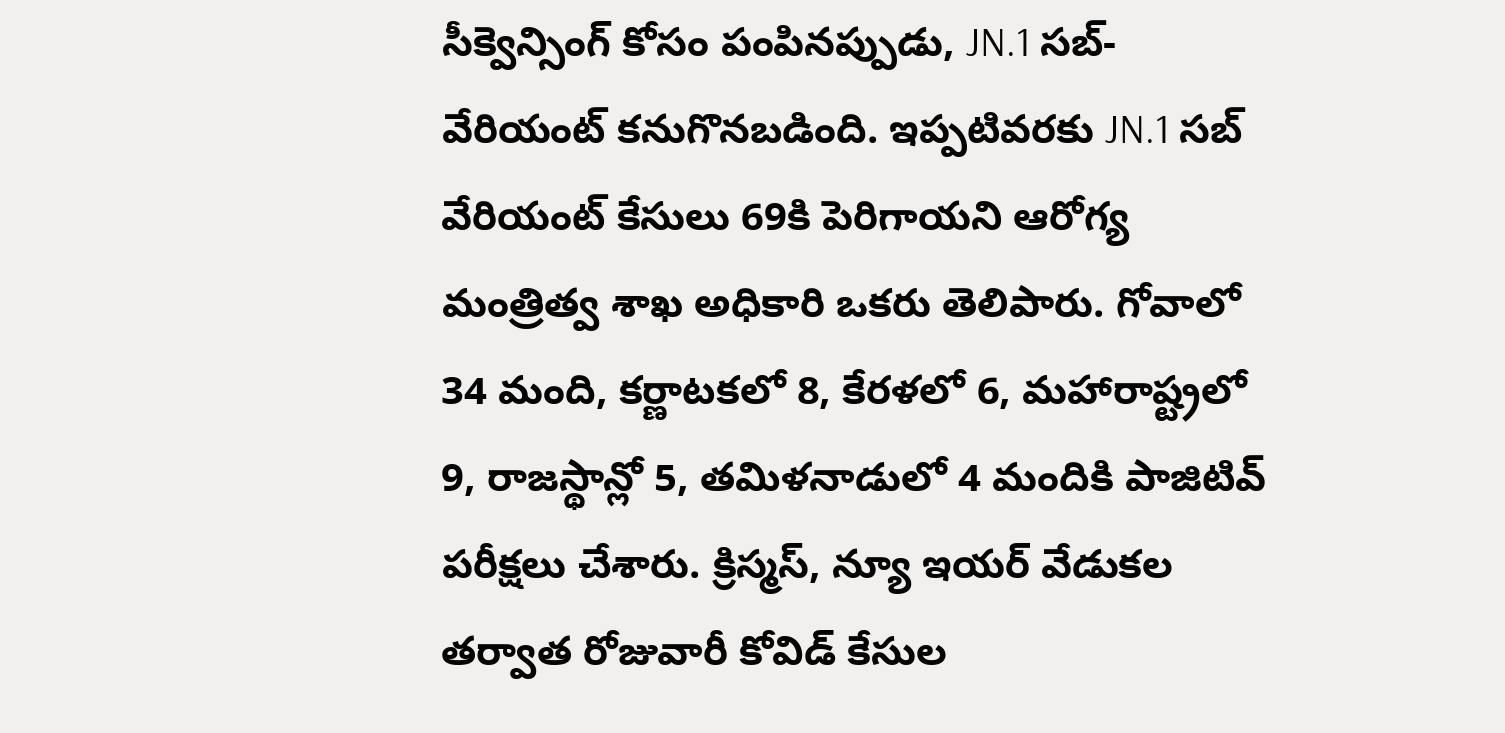సీక్వెన్సింగ్ కోసం పంపినప్పుడు, JN.1 సబ్-వేరియంట్ కనుగొనబడింది. ఇప్పటివరకు JN.1 సబ్ వేరియంట్ కేసులు 69కి పెరిగాయని ఆరోగ్య మంత్రిత్వ శాఖ అధికారి ఒకరు తెలిపారు. గోవాలో 34 మంది, కర్ణాటకలో 8, కేరళలో 6, మహారాష్ట్రలో 9, రాజస్థాన్లో 5, తమిళనాడులో 4 మందికి పాజిటివ్ పరీక్షలు చేశారు. క్రిస్మస్, న్యూ ఇయర్ వేడుకల తర్వాత రోజువారీ కోవిడ్ కేసుల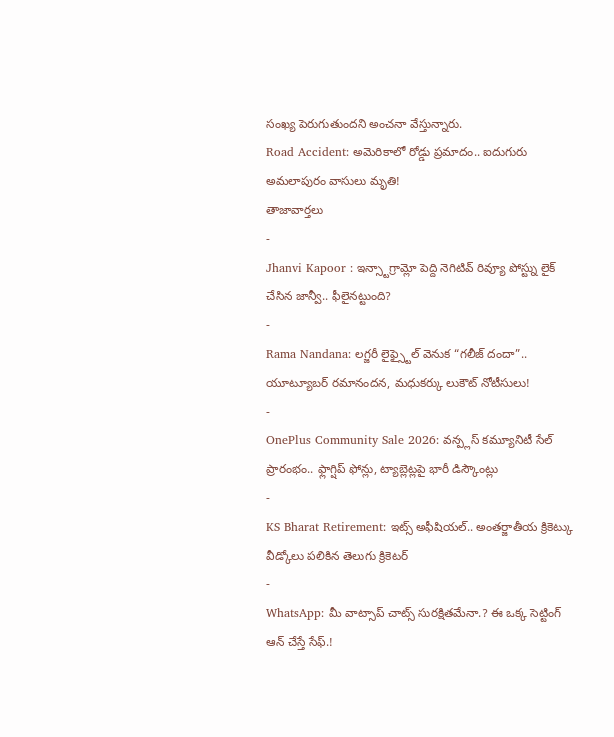సంఖ్య పెరుగుతుందని అంచనా వేస్తున్నారు.
Road Accident: అమెరికాలో రోడ్డు ప్రమాదం.. ఐదుగురు అమలాపురం వాసులు మృతి!
తాజావార్తలు
-
Jhanvi Kapoor : ఇన్స్టాగ్రామ్లో పెద్ది నెగిటివ్ రివ్యూ పోస్ట్ను లైక్ చేసిన జాన్వీ.. ఫీలైనట్టుంది?
-
Rama Nandana: లగ్జరీ లైఫ్స్టైల్ వెనుక “గలీజ్ దందా”.. యూట్యూబర్ రమానందన, మధుకర్కు లుకౌట్ నోటీసులు!
-
OnePlus Community Sale 2026: వన్ప్లస్ కమ్యూనిటీ సేల్ ప్రారంభం.. ఫ్లాగ్షిప్ ఫోన్లు, ట్యాబ్లెట్లపై భారీ డిస్కౌంట్లు
-
KS Bharat Retirement: ఇట్స్ అఫీషియల్.. అంతర్జాతీయ క్రికెట్కు వీడ్కోలు పలికిన తెలుగు క్రికెటర్
-
WhatsApp: మీ వాట్సాప్ చాట్స్ సురక్షితమేనా.? ఈ ఒక్క సెట్టింగ్ ఆన్ చేస్తే సేఫ్.!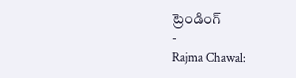ట్రెండింగ్
-
Rajma Chawal: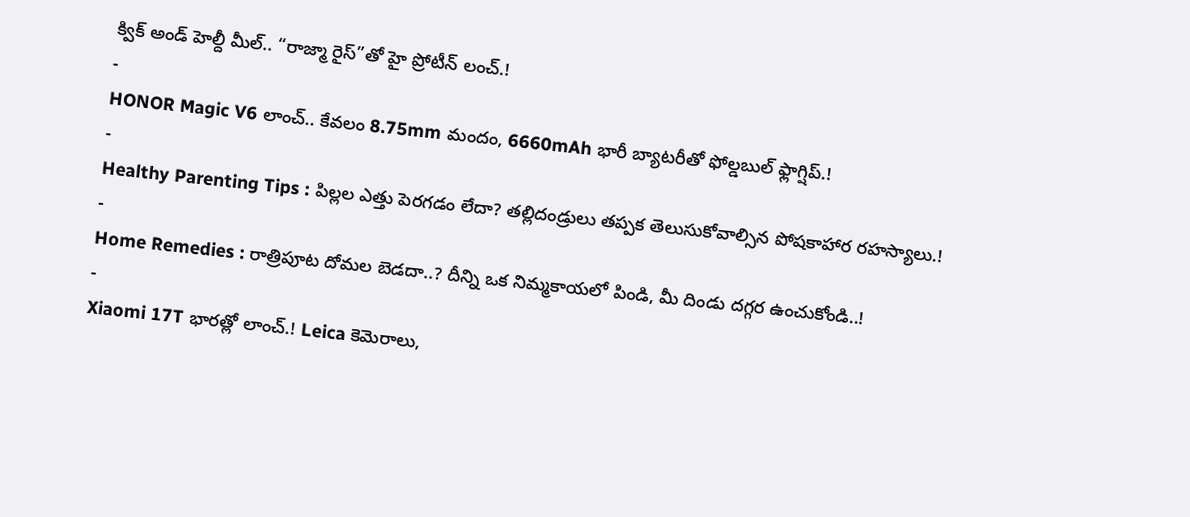క్విక్ అండ్ హెల్దీ మీల్.. “రాజ్మా రైస్”తో హై ప్రోటీన్ లంచ్.!
-
HONOR Magic V6 లాంచ్.. కేవలం 8.75mm మందం, 6660mAh భారీ బ్యాటరీతో ఫోల్డబుల్ ఫ్లాగ్షిప్.!
-
Healthy Parenting Tips : పిల్లల ఎత్తు పెరగడం లేదా? తల్లిదండ్రులు తప్పక తెలుసుకోవాల్సిన పోషకాహార రహస్యాలు.!
-
Home Remedies : రాత్రిపూట దోమల బెడదా..? దీన్ని ఒక నిమ్మకాయలో పిండి, మీ దిండు దగ్గర ఉంచుకోండి..!
-
Xiaomi 17T భారత్లో లాంచ్.! Leica కెమెరాలు,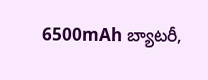6500mAh బ్యాటరీ,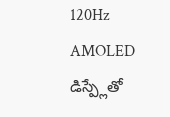120Hz AMOLED డిస్ప్లేతో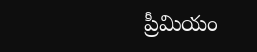ప్రీమియం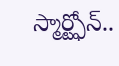స్మార్ట్ఫోన్..